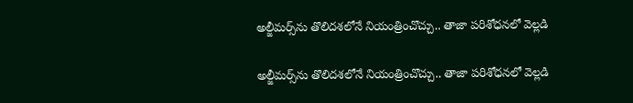అల్జీమర్స్‌ను తొలిదశలోనే నియంత్రించొచ్చు.. తాజా పరిశోధనలో వెల్లడి

అల్జీమర్స్‌ను తొలిదశలోనే నియంత్రించొచ్చు.. తాజా పరిశోధనలో వెల్లడి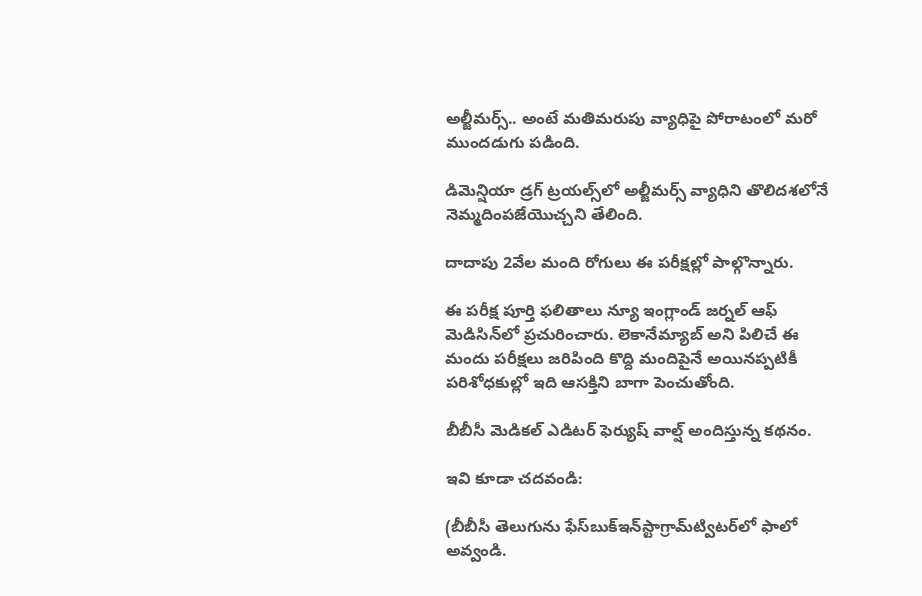అల్జీమర్స్.. అంటే మతిమరుపు వ్యాధిపై పోరాటంలో మరో ముందడుగు పడింది.

డిమెన్షియా డ్రగ్ ట్రయల్స్‌లో అల్జీమర్స్ వ్యాధిని తొలిదశలోనే నెమ్మదింపజేయొచ్చని తేలింది.

దాదాపు 2వేల మంది రోగులు ఈ పరీక్షల్లో పాల్గొన్నారు.

ఈ పరీక్ష పూర్తి ఫలితాలు న్యూ ఇంగ్లాండ్ జర్నల్ ఆఫ్ మెడిసిన్‌లో ప్రచురించారు. లెకానేమ్యాబ్ అని పిలిచే ఈ మందు పరీక్షలు జరిపింది కొద్ది మందిపైనే అయినప్పటికీ పరిశోధకుల్లో ఇది ఆసక్తిని బాగా పెంచుతోంది.

బీబీసీ మెడికల్ ఎడిటర్ ఫెర్యుష్ వాల్ష్ అందిస్తున్న కథనం.

ఇవి కూడా చదవండి:

(బీబీసీ తెలుగును ఫేస్‌బుక్ఇన్‌స్టాగ్రామ్‌ట్విటర్‌లో ఫాలో అవ్వండి.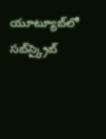యూట్యూబ్‌లో సబ్‌స్క్రైబ్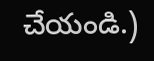చేయండి.)